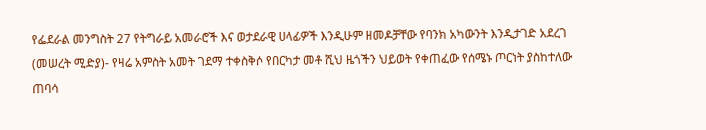የፌደራል መንግስት 27 የትግራይ አመራሮች እና ወታደራዊ ሀላፊዎች እንዲሁም ዘመዶቻቸው የባንክ አካውንት እንዲታገድ አደረገ
(መሠረት ሚድያ)- የዛሬ አምስት አመት ገደማ ተቀስቅሶ የበርካታ መቶ ሺህ ዜጎችን ህይወት የቀጠፈው የሰሜኑ ጦርነት ያስከተለው ጠባሳ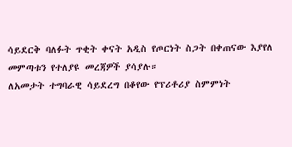ሳይደርቅ ባለፉት ጥቂት ቀናት አዲስ የጦርነት ስጋት በቀጠናው እያየለ መምጣቱን የተለያዩ መረጃዎች ያሳያሉ።
ለአመታት ተግባራዊ ሳይደረግ በቆየው የፕሪቶሪያ ስምምነት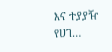እና ተያያዥ የሀገ…